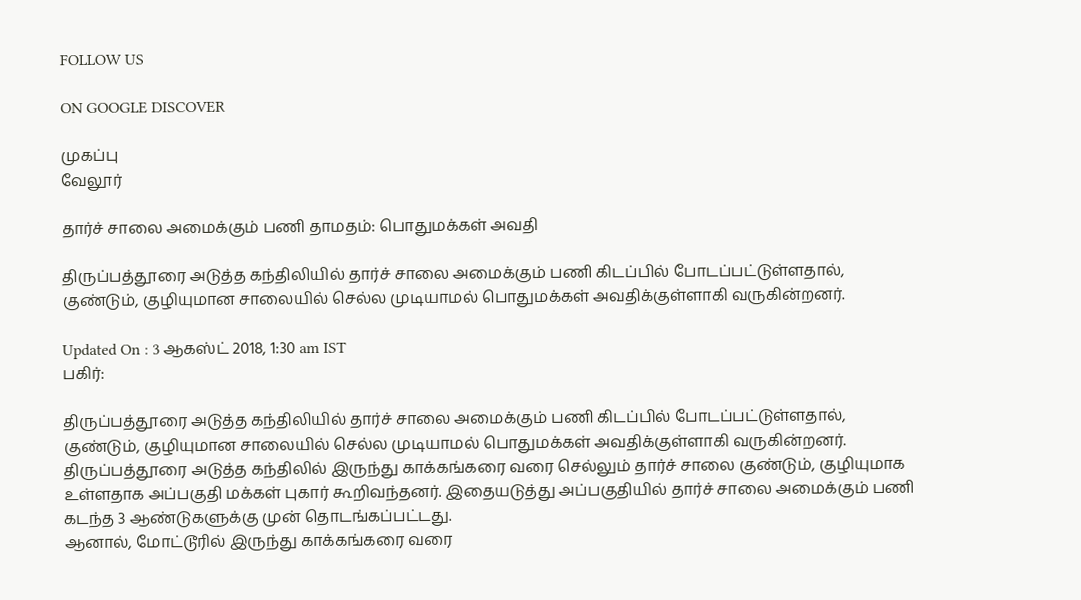FOLLOW US

ON GOOGLE DISCOVER

முகப்பு
வேலூர்

தார்ச் சாலை அமைக்கும் பணி தாமதம்: பொதுமக்கள் அவதி

திருப்பத்தூரை அடுத்த கந்திலியில் தார்ச் சாலை அமைக்கும் பணி கிடப்பில் போடப்பட்டுள்ளதால், குண்டும், குழியுமான சாலையில் செல்ல முடியாமல் பொதுமக்கள் அவதிக்குள்ளாகி வருகின்றனர்.

Updated On : 3 ஆகஸ்ட் 2018, 1:30 am IST
பகிர்:

திருப்பத்தூரை அடுத்த கந்திலியில் தார்ச் சாலை அமைக்கும் பணி கிடப்பில் போடப்பட்டுள்ளதால், குண்டும், குழியுமான சாலையில் செல்ல முடியாமல் பொதுமக்கள் அவதிக்குள்ளாகி வருகின்றனர்.
திருப்பத்தூரை அடுத்த கந்திலில் இருந்து காக்கங்கரை வரை செல்லும் தார்ச் சாலை குண்டும், குழியுமாக உள்ளதாக அப்பகுதி மக்கள் புகார் கூறிவந்தனர். இதையடுத்து அப்பகுதியில் தார்ச் சாலை அமைக்கும் பணி கடந்த 3 ஆண்டுகளுக்கு முன் தொடங்கப்பட்டது.
ஆனால், மோட்டூரில் இருந்து காக்கங்கரை வரை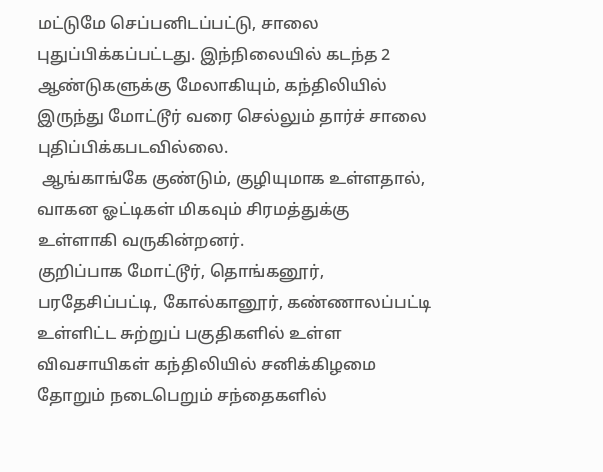மட்டுமே செப்பனிடப்பட்டு, சாலை புதுப்பிக்கப்பட்டது. இந்நிலையில் கடந்த 2 ஆண்டுகளுக்கு மேலாகியும், கந்திலியில் இருந்து மோட்டூர் வரை செல்லும் தார்ச் சாலை புதிப்பிக்கபடவில்லை.
 ஆங்காங்கே குண்டும், குழியுமாக உள்ளதால், வாகன ஓட்டிகள் மிகவும் சிரமத்துக்கு உள்ளாகி வருகின்றனர்.
குறிப்பாக மோட்டூர், தொங்கனூர், பரதேசிப்பட்டி, கோல்கானூர், கண்ணாலப்பட்டி உள்ளிட்ட சுற்றுப் பகுதிகளில் உள்ள விவசாயிகள் கந்திலியில் சனிக்கிழமை தோறும் நடைபெறும் சந்தைகளில்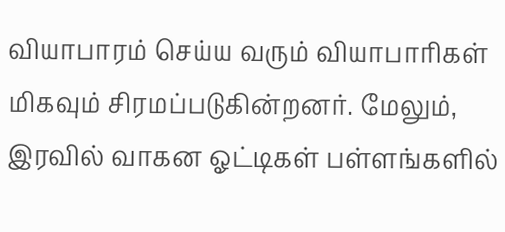வியாபாரம் செய்ய வரும் வியாபாரிகள் மிகவும் சிரமப்படுகின்றனர். மேலும், இரவில் வாகன ஓட்டிகள் பள்ளங்களில்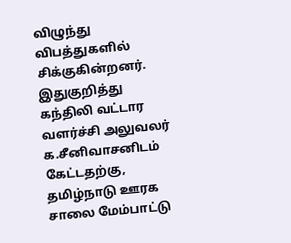விழுந்து விபத்துகளில் சிக்குகின்றனர்.
இதுகுறித்து கந்திலி வட்டார வளர்ச்சி அலுவலர் க.சீனிவாசனிடம் கேட்டதற்கு, தமிழ்நாடு ஊரக சாலை மேம்பாட்டு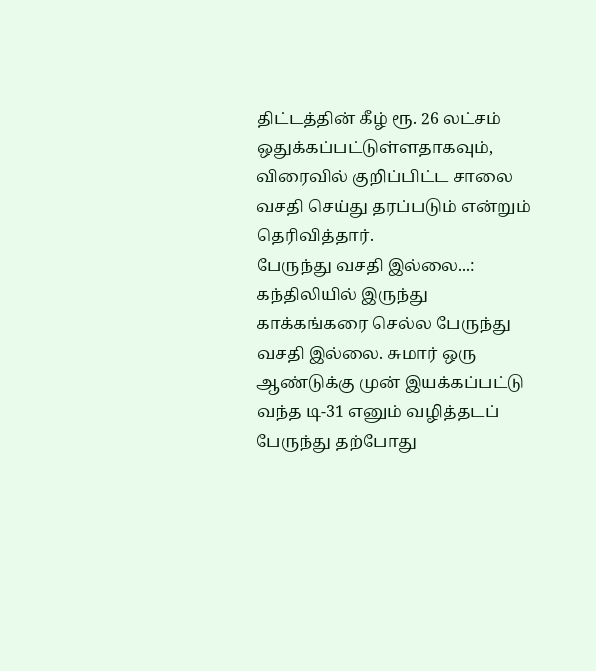திட்டத்தின் கீழ் ரூ. 26 லட்சம் ஒதுக்கப்பட்டுள்ளதாகவும், விரைவில் குறிப்பிட்ட சாலை வசதி செய்து தரப்படும் என்றும் தெரிவித்தார்.
பேருந்து வசதி இல்லை...: கந்திலியில் இருந்து காக்கங்கரை செல்ல பேருந்து வசதி இல்லை. சுமார் ஒரு ஆண்டுக்கு முன் இயக்கப்பட்டு வந்த டி-31 எனும் வழித்தடப்  பேருந்து தற்போது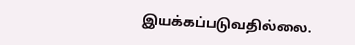இயக்கப்படுவதில்லை.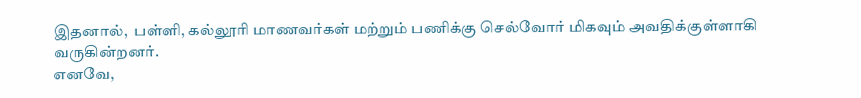இதனால்,  பள்ளி, கல்லூரி மாணவர்கள் மற்றும் பணிக்கு செல்வோர் மிகவும் அவதிக்குள்ளாகி வருகின்றனர்.
எனவே,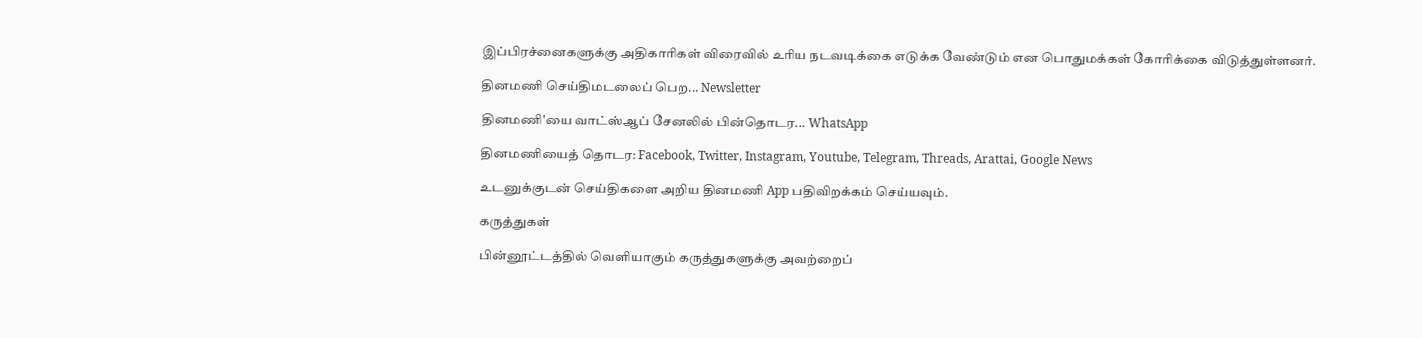இப்பிரச்னைகளுக்கு அதிகாரிகள் விரைவில் உரிய நடவடிக்கை எடுக்க வேண்டும் என பொதுமக்கள் கோரிக்கை விடுத்துள்ளனர்.

தினமணி செய்திமடலைப் பெற... Newsletter

தினமணி'யை வாட்ஸ்ஆப் சேனலில் பின்தொடர... WhatsApp

தினமணியைத் தொடர: Facebook, Twitter, Instagram, Youtube, Telegram, Threads, Arattai, Google News

உடனுக்குடன் செய்திகளை அறிய தினமணி App பதிவிறக்கம் செய்யவும்.

கருத்துகள்

பின்னூட்டத்தில் வெளியாகும் கருத்துகளுக்கு அவற்றைப்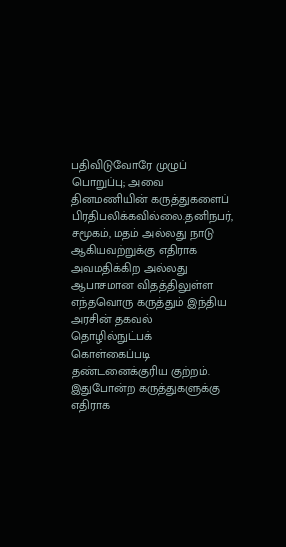பதிவிடுவோரே முழுப் பொறுப்பு; அவை தினமணியின் கருத்துகளைப் பிரதிபலிக்கவில்லை.தனிநபர், சமூகம், மதம் அல்லது நாடு ஆகியவற்றுக்கு எதிராக அவமதிக்கிற அல்லது ஆபாசமான விதத்திலுள்ள எந்தவொரு கருத்தும் இந்திய அரசின் தகவல் தொழில்நுட்பக் கொள்கைப்படி தண்டனைக்குரிய குற்றம். இதுபோன்ற கருத்துகளுக்கு எதிராக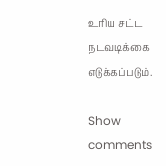உரிய சட்ட நடவடிக்கை எடுக்கப்படும்.

Show comments